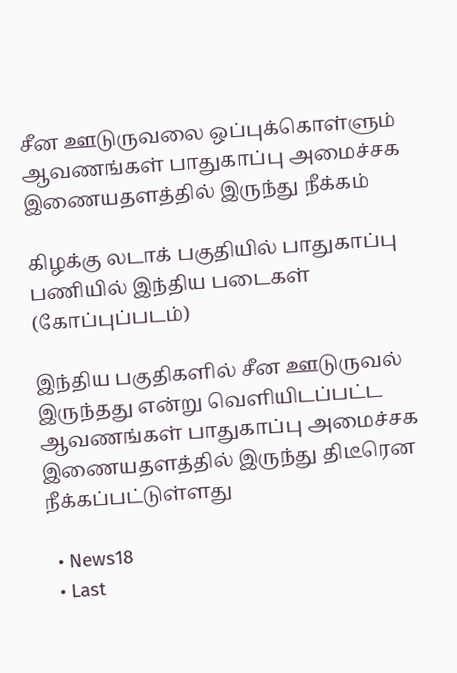சீன ஊடுருவலை ஒப்புக்கொள்ளும் ஆவணங்கள் பாதுகாப்பு அமைச்சக இணையதளத்தில் இருந்து நீக்கம்

கிழக்கு லடாக் பகுதியில் பாதுகாப்பு பணியில் இந்திய படைகள் (கோப்புப்படம்)

இந்திய பகுதிகளில் சீன ஊடுருவல் இருந்தது என்று வெளியிடப்பட்ட ஆவணங்கள் பாதுகாப்பு அமைச்சக இணையதளத்தில் இருந்து திடீரென நீக்கப்பட்டுள்ளது

  • News18
  • Last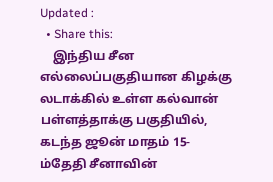Updated :
  • Share this:
    இந்திய சீன எல்லைப்பகுதியான கிழக்கு லடாக்கில் உள்ள கல்வான் பள்ளத்தாக்கு பகுதியில், கடந்த ஜூன் மாதம் 15-ம்தேதி சீனாவின்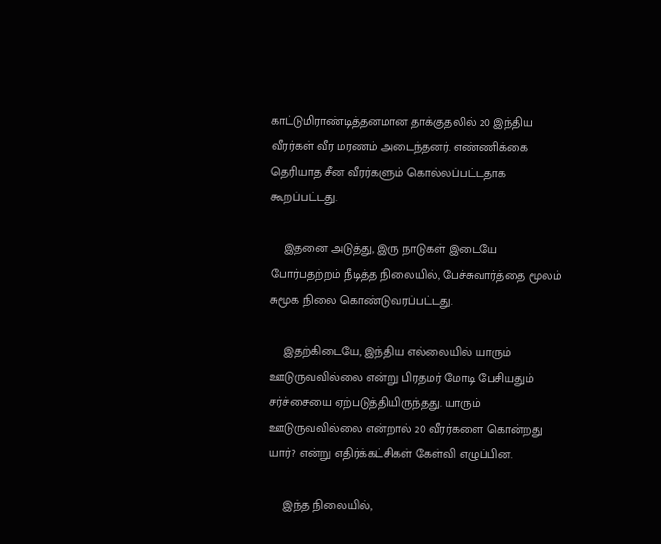காட்டுமிராண்டித்தனமான தாக்குதலில் 20 இந்திய வீரர்கள் வீர மரணம் அடைந்தனர். எண்ணிக்கை தெரியாத சீன வீரர்களும் கொல்லப்பட்டதாக கூறப்பட்டது.

    இதனை அடுத்து, இரு நாடுகள் இடையே போர்பதற்றம் நீடித்த நிலையில், பேச்சுவார்த்தை மூலம் சுமூக நிலை கொண்டுவரப்பட்டது.

    இதற்கிடையே, இந்திய எல்லையில் யாரும் ஊடுருவவில்லை என்று பிரதமர் மோடி பேசியதும் சர்ச்சையை ஏற்படுத்தியிருந்தது. யாரும் ஊடுருவவில்லை என்றால் 20 வீரர்களை கொன்றது யார்? என்று எதிர்க்கட்சிகள் கேள்வி எழுப்பின.

    இந்த நிலையில்,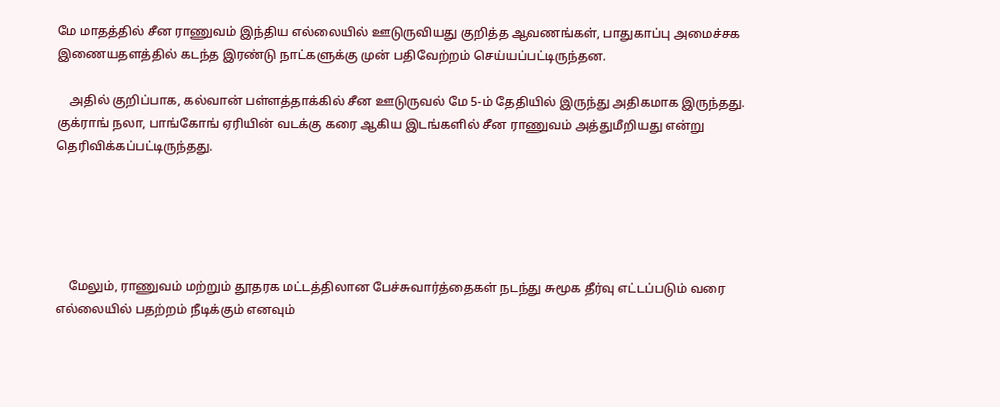மே மாதத்தில் சீன ராணுவம் இந்திய எல்லையில் ஊடுருவியது குறித்த ஆவணங்கள், பாதுகாப்பு அமைச்சக இணையதளத்தில் கடந்த இரண்டு நாட்களுக்கு முன் பதிவேற்றம் செய்யப்பட்டிருந்தன.

    அதில் குறிப்பாக, கல்வான் பள்ளத்தாக்கில் சீன ஊடுருவல் மே 5-ம் தேதியில் இருந்து அதிகமாக இருந்தது. குக்ராங் நலா, பாங்கோங் ஏரியின் வடக்கு கரை ஆகிய இடங்களில் சீன ராணுவம் அத்துமீறியது என்று தெரிவிக்கப்பட்டிருந்தது.





    மேலும், ராணுவம் மற்றும் தூதரக மட்டத்திலான பேச்சுவார்த்தைகள் நடந்து சுமூக தீர்வு எட்டப்படும் வரை எல்லையில் பதற்றம் நீடிக்கும் எனவும்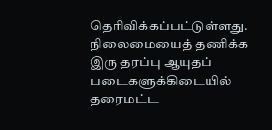தெரிவிக்கப்பட்டுள்ளது. நிலைமையைத் தணிக்க இரு தரப்பு ஆயுதப் படைகளுக்கிடையில் தரைமட்ட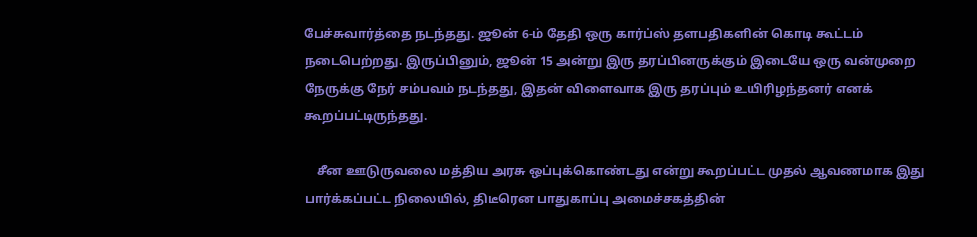பேச்சுவார்த்தை நடந்தது. ஜூன் 6-ம் தேதி ஒரு கார்ப்ஸ் தளபதிகளின் கொடி கூட்டம் நடைபெற்றது. இருப்பினும், ஜூன் 15 அன்று இரு தரப்பினருக்கும் இடையே ஒரு வன்முறை நேருக்கு நேர் சம்பவம் நடந்தது, இதன் விளைவாக இரு தரப்பும் உயிரிழந்தனர் எனக் கூறப்பட்டிருந்தது.

    சீன ஊடுருவலை மத்திய அரசு ஒப்புக்கொண்டது என்று கூறப்பட்ட முதல் ஆவணமாக இது பார்க்கப்பட்ட நிலையில், திடீரென பாதுகாப்பு அமைச்சகத்தின்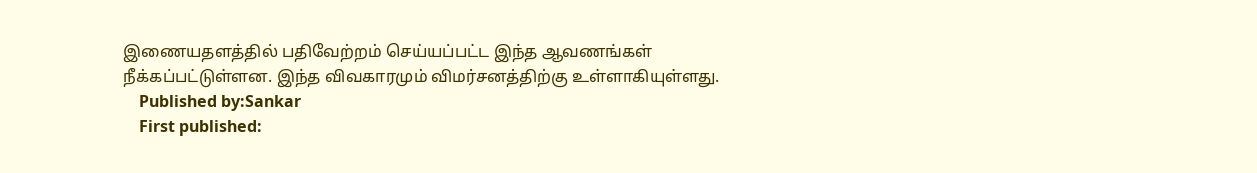இணையதளத்தில் பதிவேற்றம் செய்யப்பட்ட இந்த ஆவணங்கள் நீக்கப்பட்டுள்ளன. இந்த விவகாரமும் விமர்சனத்திற்கு உள்ளாகியுள்ளது.
    Published by:Sankar
    First published: